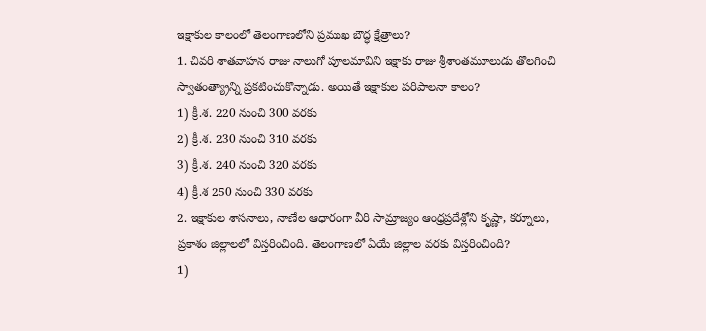ఇక్షాకుల కాలంలో తెలంగాణలోని ప్రముఖ బౌద్ధ క్షేత్రాలు?
1. చివరి శాతవాహన రాజు నాలుగో పూలమావిని ఇక్షాకు రాజు శ్రీశాంతమూలుడు తొలగించి స్వాతంత్య్రాన్ని ప్రకటించుకొన్నాడు. అయితే ఇక్షాకుల పరిపాలనా కాలం?
1) క్రీ.శ. 220 నుంచి 300 వరకు
2) క్రీ.శ. 230 నుంచి 310 వరకు
3) క్రీ.శ. 240 నుంచి 320 వరకు
4) క్రీ.శ 250 నుంచి 330 వరకు
2. ఇక్షాకుల శాసనాలు, నాణేల ఆధారంగా వీరి సామ్రాజ్యం ఆంధ్రప్రదేశ్లోని కృష్ణా, కర్నూలు, ప్రకాశం జిల్లాలలో విస్తరించింది. తెలంగాణలో ఏయే జిల్లాల వరకు విస్తరించింది?
1)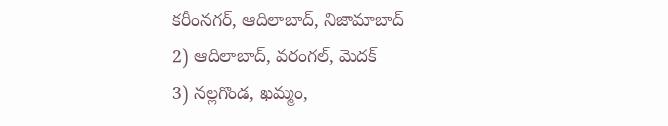కరీంనగర్, ఆదిలాబాద్, నిజామాబాద్
2) ఆదిలాబాద్, వరంగల్, మెదక్
3) నల్లగొండ, ఖమ్మం,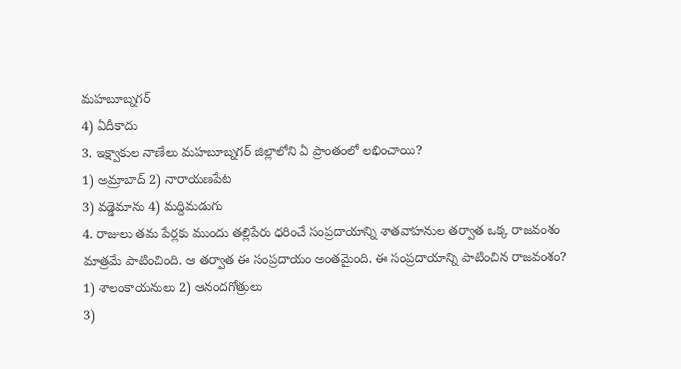మహబూబ్నగర్
4) ఏదీకాదు
3. ఇక్ష్వాకుల నాణేలు మహబూబ్నగర్ జిల్లాలోని ఏ ప్రాంతంలో లభించాయి?
1) అమ్రాబాద్ 2) నారాయణపేట
3) వడ్డెమాను 4) మద్దిమడుగు
4. రాజులు తమ పేర్లకు ముందు తల్లిపేరు ధరించే సంప్రదాయాన్ని శాతవాహనుల తర్వాత ఒక్క రాజవంశం మాత్రమే పాటించింది. ఆ తర్వాత ఈ సంప్రదాయం అంతమైంది. ఈ సంప్రదాయాన్ని పాటించిన రాజవంశం?
1) శాలంకాయనులు 2) ఆనందగోత్రులు
3)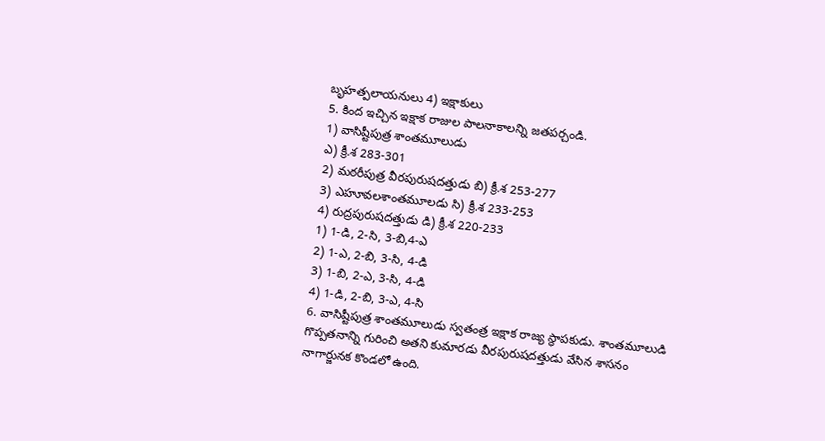బృహత్పలాయనులు 4) ఇక్షాకులు
5. కింద ఇచ్చిన ఇక్షాక రాజుల పాలనాకాలన్ని జతపర్చండి.
1) వాసిష్టీపుత్ర శాంతమూలుడు
ఎ) క్రీ.శ 283-301
2) మఠరీపుత్ర వీరపురుషదత్తుడు బి) క్రీ.శ 253-277
3) ఎహూవలశాంతమూలడు సి) క్రీ.శ 233-253
4) రుద్రపురుషదత్తుడు డి) క్రీ.శ 220-233
1) 1-డి, 2-సి, 3-బి,4-ఎ
2) 1-ఎ, 2-బి, 3-సి, 4-డి
3) 1-బి, 2-ఎ, 3-సి, 4-డి
4) 1-డి, 2-బి, 3-ఎ, 4-సి
6. వాసిష్టీపుత్ర శాంతమూలుడు స్వతంత్ర ఇక్షాక రాజ్య స్థాపకుడు. శాంతమూలుడి గొప్పతనాన్ని గురించి అతని కుమారడు వీరపురుషదత్తుడు వేసిన శాసనం నాగార్జునక కొండలో ఉంది.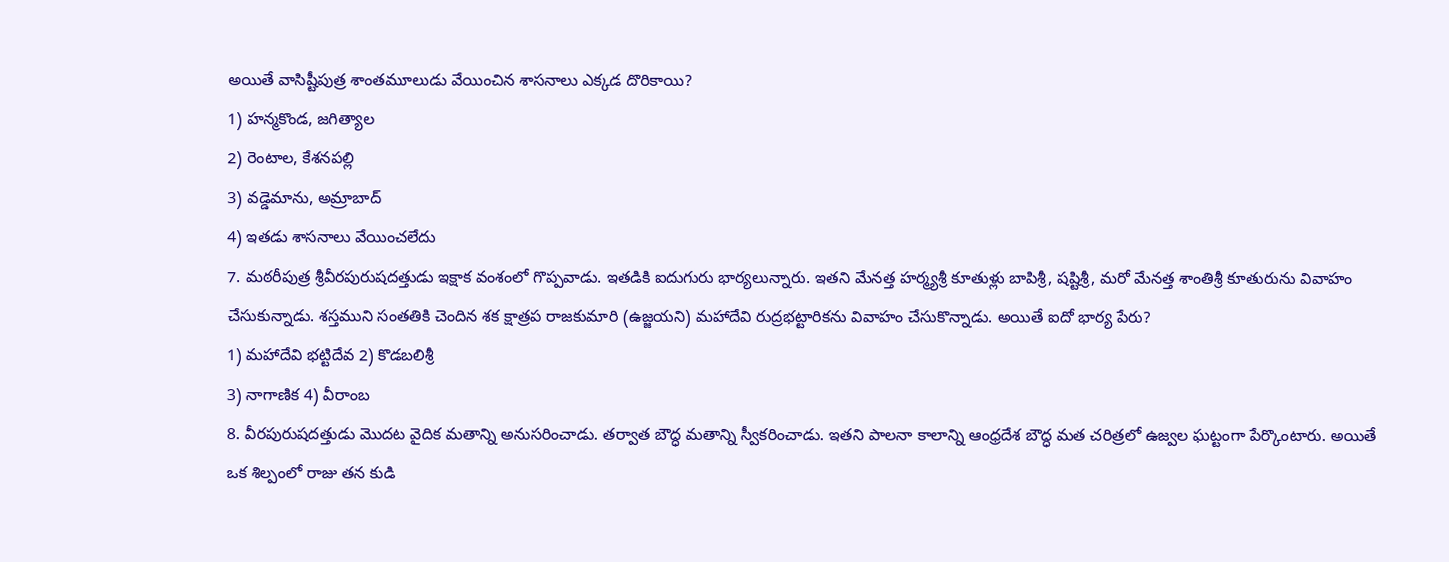అయితే వాసిష్టీపుత్ర శాంతమూలుడు వేయించిన శాసనాలు ఎక్కడ దొరికాయి?
1) హన్మకొండ, జగిత్యాల
2) రెంటాల, కేశనపల్లి
3) వడ్డెమాను, అమ్రాబాద్
4) ఇతడు శాసనాలు వేయించలేదు
7. మఠరీపుత్ర శ్రీవీరపురుషదత్తుడు ఇక్షాక వంశంలో గొప్పవాడు. ఇతడికి ఐదుగురు భార్యలున్నారు. ఇతని మేనత్త హర్మ్యశ్రీ కూతుళ్లు బాపిశ్రీ, షష్టిశ్రీ, మరో మేనత్త శాంతిశ్రీ కూతురును వివాహం చేసుకున్నాడు. శస్తముని సంతతికి చెందిన శక క్షాత్రప రాజకుమారి (ఉజ్జయని) మహాదేవి రుద్రభట్టారికను వివాహం చేసుకొన్నాడు. అయితే ఐదో భార్య పేరు?
1) మహాదేవి భట్టిదేవ 2) కొడబలిశ్రీ
3) నాగాణిక 4) వీరాంబ
8. వీరపురుషదత్తుడు మొదట వైదిక మతాన్ని అనుసరించాడు. తర్వాత బౌద్ధ మతాన్ని స్వీకరించాడు. ఇతని పాలనా కాలాన్ని ఆంధ్రదేశ బౌద్ధ మత చరిత్రలో ఉజ్వల ఘట్టంగా పేర్కొంటారు. అయితే ఒక శిల్పంలో రాజు తన కుడి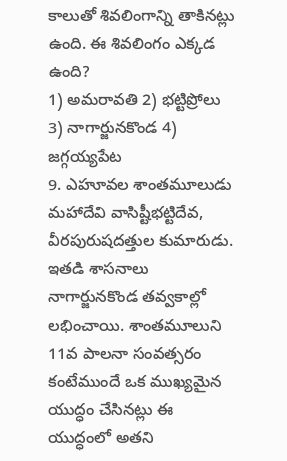కాలుతో శివలింగాన్ని తాకినట్లు ఉంది. ఈ శివలింగం ఎక్కడ ఉంది?
1) అమరావతి 2) భట్టిప్రోలు
3) నాగార్జునకొండ 4) జగ్గయ్యపేట
9. ఎహూవల శాంతమూలుడు మహాదేవి వాసిష్టీభట్టిదేవ, వీరపురుషదత్తుల కుమారుడు. ఇతడి శాసనాలు నాగార్జునకొండ తవ్వకాల్లో లభించాయి. శాంతమూలుని 11వ పాలనా సంవత్సరం కంటేముందే ఒక ముఖ్యమైన యుద్ధం చేసినట్లు ఈ యుద్ధంలో అతని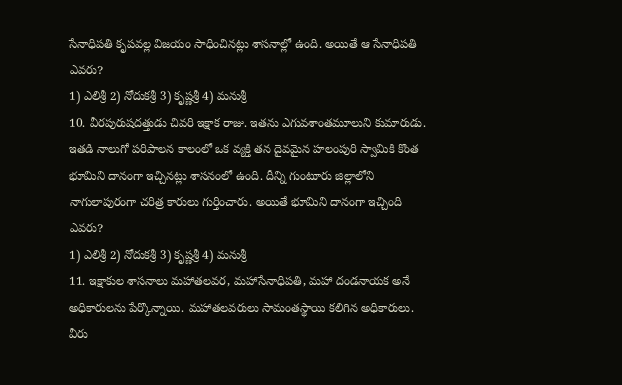సేనాధిపతి కృపవల్ల విజయం సాధించినట్లు శాసనాల్లో ఉంది. అయితే ఆ సేనాధిపతి ఎవరు?
1) ఎలిశ్రీ 2) నోదుకశ్రీ 3) కృష్ణశ్రీ 4) మనుశ్రీ
10. వీరపురుషదత్తుడు చివరి ఇక్షాక రాజు. ఇతను ఎగువశాంతమూలుని కుమారుడు. ఇతడి నాలుగో పరిపాలన కాలంలో ఒక వ్యక్తి తన దైవమైన హలంపురి స్వామికి కొంత భూమిని దానంగా ఇచ్చినట్లు శాసనంలో ఉంది. దీన్ని గుంటూరు జిల్లాలోని నాగులాపురంగా చరిత్ర కారులు గుర్తించారు. అయితే భూమిని దానంగా ఇచ్చింది ఎవరు?
1) ఎలిశ్రీ 2) నోదుకశ్రీ 3) కృష్ణశ్రీ 4) మనుశ్రీ
11. ఇక్షాకుల శాసనాలు మహాతలవర, మహాసేనాధిపతి, మహా దండనాయక అనే అధికారులను పేర్కొన్నాయి. మహాతలవరులు సామంతస్థాయి కలిగిన అధికారులు. వీరు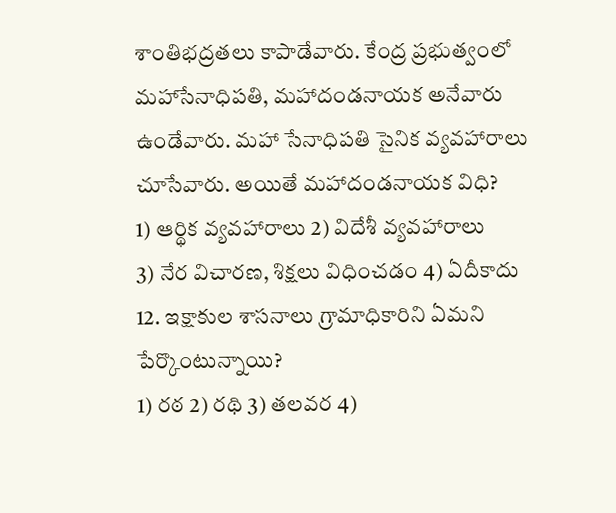శాంతిభద్రతలు కాపాడేవారు. కేంద్ర ప్రభుత్వంలో మహాసేనాధిపతి, మహాదండనాయక అనేవారు ఉండేవారు. మహా సేనాధిపతి సైనిక వ్యవహారాలు చూసేవారు. అయితే మహాదండనాయక విధి?
1) ఆర్థిక వ్యవహారాలు 2) విదేశీ వ్యవహారాలు
3) నేర విచారణ, శిక్షలు విధించడం 4) ఏదీకాదు
12. ఇక్షాకుల శాసనాలు గ్రామాధికారిని ఏమని పేర్కొంటున్నాయి?
1) రఠ 2) రథి 3) తలవర 4)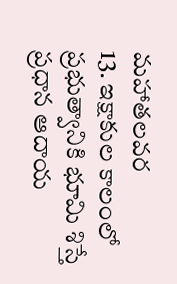మహాతలవర
13. ఇక్షాకుల కాలంలో ప్రభుత్వానికి భూమి శిస్తే ప్రధాన ఆదాయ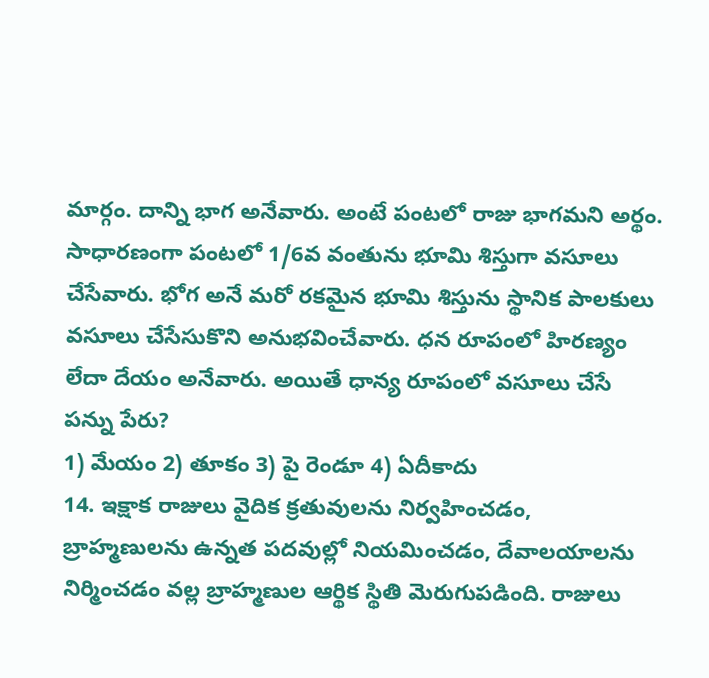మార్గం. దాన్ని భాగ అనేవారు. అంటే పంటలో రాజు భాగమని అర్థం. సాధారణంగా పంటలో 1/6వ వంతును భూమి శిస్తుగా వసూలు చేసేవారు. భోగ అనే మరో రకమైన భూమి శిస్తును స్థానిక పాలకులు వసూలు చేసేసుకొని అనుభవించేవారు. ధన రూపంలో హిరణ్యం లేదా దేయం అనేవారు. అయితే ధాన్య రూపంలో వసూలు చేసే పన్ను పేరు?
1) మేయం 2) తూకం 3) పై రెండూ 4) ఏదీకాదు
14. ఇక్షాక రాజులు వైదిక క్రతువులను నిర్వహించడం, బ్రాహ్మణులను ఉన్నత పదవుల్లో నియమించడం, దేవాలయాలను నిర్మించడం వల్ల బ్రాహ్మణుల ఆర్థిక స్థితి మెరుగుపడింది. రాజులు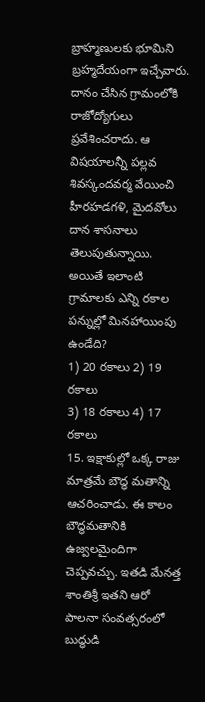బ్రాహ్మణులకు భూమిని బ్రహ్మదేయంగా ఇచ్చేవారు. దానం చేసిన గ్రామంలోకి రాజోద్యోగులు ప్రవేశించరాదు. ఆ విషయాలన్నీ పల్లవ శివస్కందవర్మ వేయించి హీరహడగళి, మైదవోలు దాన శాసనాలు తెలుపుతున్నాయి. అయితే ఇలాంటి గ్రామాలకు ఎన్ని రకాల పన్నుల్లో మినహాయింపు ఉండేది?
1) 20 రకాలు 2) 19 రకాలు
3) 18 రకాలు 4) 17 రకాలు
15. ఇక్షాకుల్లో ఒక్క రాజు మాత్రమే బౌద్ధ మతాన్ని ఆచరించాడు. ఈ కాలం బౌద్ధమతానికి ఉజ్వలమైందిగా చెప్పవచ్చు. ఇతడి మేనత్త శాంతిశ్రీ ఇతని ఆరో పాలనా సంవత్సరంలో బుద్ధుడి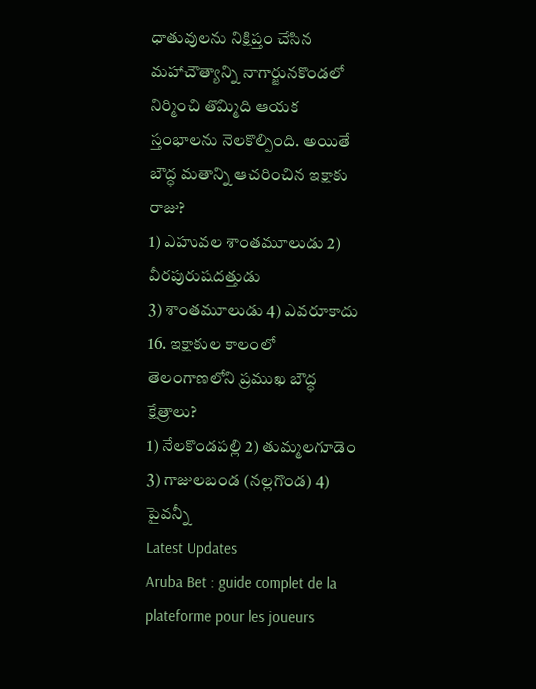ధాతువులను నిక్షిప్తం చేసిన మహాచౌత్యాన్ని నాగార్జునకొండలో నిర్మించి తొమ్మిది ఆయక స్తంభాలను నెలకొల్పింది. అయితే బౌద్ధ మతాన్ని ఆచరించిన ఇక్షాకు రాజు?
1) ఎహువల శాంతమూలుడు 2) వీరపురుషదత్తుడు
3) శాంతమూలుడు 4) ఎవరూకాదు
16. ఇక్షాకుల కాలంలో తెలంగాణలోని ప్రముఖ బౌద్ధ క్షేత్రాలు?
1) నేలకొండపల్లి 2) తుమ్మలగూడెం
3) గాజులబండ (నల్లగొండ) 4) పైవన్నీ
Latest Updates
Aruba Bet : guide complet de la plateforme pour les joueurs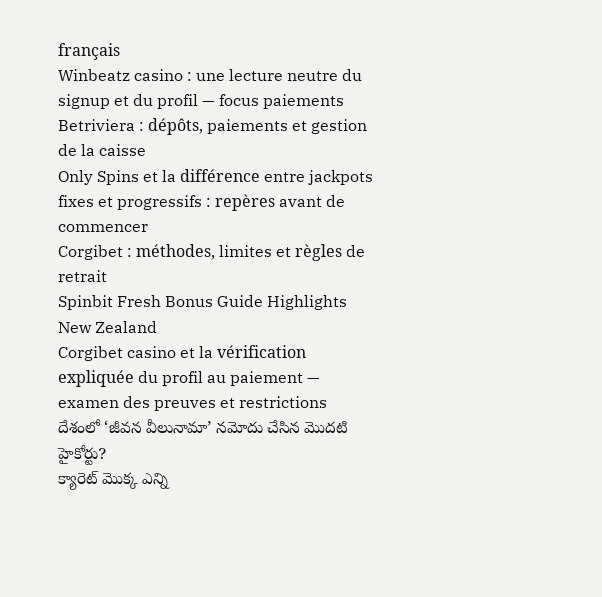français
Winbeatz casino : une lecture neutre du signup et du profil — focus paiements
Betriviera : dépôts, paiements et gestion de la caisse
Only Spins et la différence entre jackpots fixes et progressifs : repères avant de commencer
Corgibet : méthodes, limites et règles de retrait
Spinbit Fresh Bonus Guide Highlights New Zealand
Corgibet casino et la vérification expliquée du profil au paiement — examen des preuves et restrictions
దేశంలో ‘జీవన వీలునామా’ నమోదు చేసిన మొదటి హైకోర్టు?
క్యారెట్ మొక్క ఎన్ని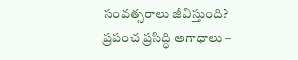సంవత్సరాలు జీవిస్తుంది?
ప్రపంచ ప్రసిద్ధి అగాధాలు –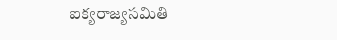ఐక్యరాజ్యసమితి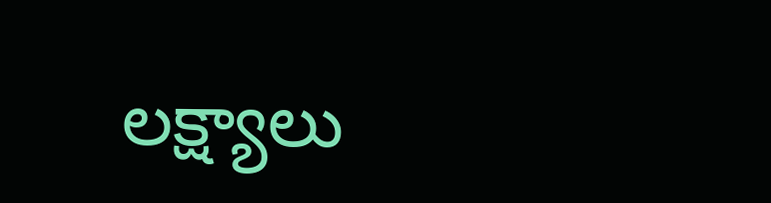లక్ష్యాలు